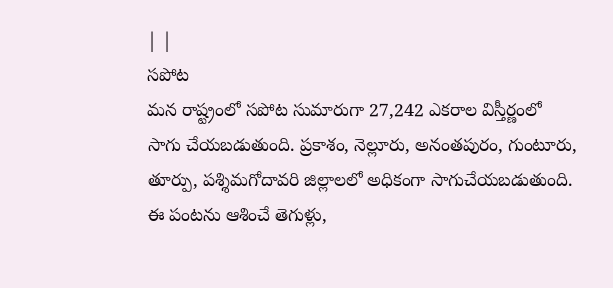| |
సపోట
మన రాష్ట్రంలో సపోట సుమారుగా 27,242 ఎకరాల విస్తీర్ణంలో సాగు చేయబడుతుంది. ప్రకాశం, నెల్లూరు, అనంతపురం, గుంటూరు, తూర్పు, పశ్శిమగోదావరి జిల్లాలలో అధికంగా సాగుచేయబడుతుంది. ఈ పంటను ఆశించే తెగుళ్లు,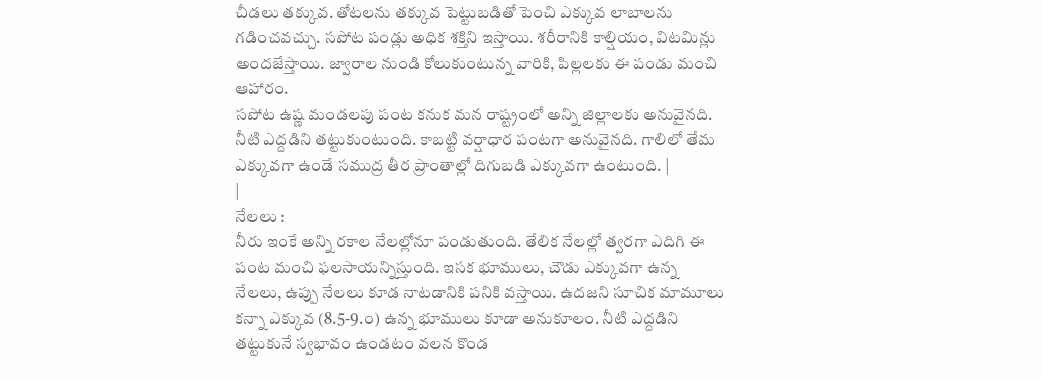చీడలు తక్కువ. తోటలను తక్కువ పెట్టుబడితో పెంచి ఎక్కువ లాబాలను గడించవచ్చు. సపోట పండ్లు అధిక శక్తిని ఇస్తాయి. శరీరానికి కాల్షియం, విటమిన్లు అందజేస్తాయి. జ్వారాల నుండి కోలుకుంటున్న వారికి, పిల్లలకు ఈ పండు మంచి ఆహారం.
సపోట ఉష్ణ మండలపు పంట కనుక మన రాష్ట్రంలో అన్ని జిల్లాలకు అనువైనది. నీటి ఎద్దడిని తట్టుకుంటుంది. కాబట్టి వర్షాధార పంటగా అనువైనది. గాలిలో తేమ ఎక్కువగా ఉండే సముద్ర తీర ప్రాంతాల్లో దిగుబడి ఎక్కువగా ఉంటుంది. |
|
నేలలు :
నీరు ఇంకే అన్ని రకాల నేలల్లోనూ పండుతుంది. తేలిక నేలల్లో త్వరగా ఎదిగి ఈ పంట మంచి ఫలసాయన్నిస్తుంది. ఇసక భూములు, చౌడు ఎక్కువగా ఉన్న నేలలు, ఉప్పు నేలలు కూడ నాటడానికి పనికి వస్తాయి. ఉదజని సూచిక మామూలు కన్నా ఎక్కువ (8.5-9.౦) ఉన్న భూములు కూడా అనుకూలం. నీటి ఎద్దడిని తట్టుకునే స్వభావం ఉండటం వలన కొండ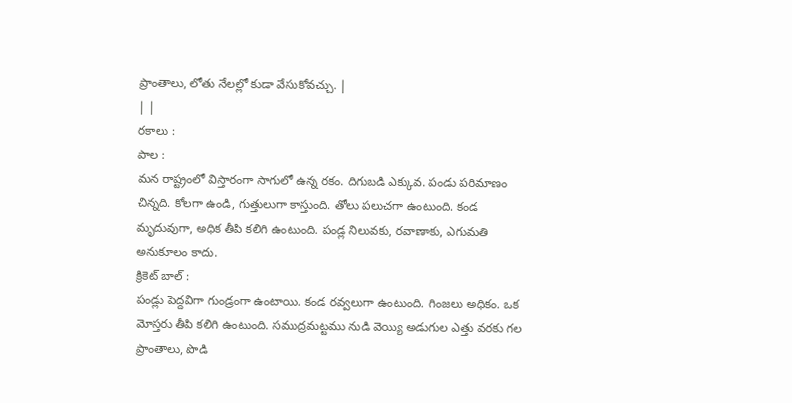ప్రాంతాలు, లోతు నేలల్లో కుడా వేసుకోవచ్చు. |
| |
రకాలు :
పాల :
మన రాష్ట్రంలో విస్తారంగా సాగులో ఉన్న రకం. దిగుబడి ఎక్కువ. పండు పరిమాణం చిన్నది. కోలగా ఉండి, గుత్తులుగా కాస్తుంది. తోలు పలుచగా ఉంటుంది. కండ మృదువుగా, అధిక తీపి కలిగి ఉంటుంది. పండ్ల నిలువకు, రవాణాకు, ఎగుమతి అనుకూలం కాదు.
క్రికెట్ బాల్ :
పండ్లు పెద్దవిగా గుండ్రంగా ఉంటాయి. కండ రవ్వలుగా ఉంటుంది. గింజలు అధికం. ఒక మోస్తరు తీపి కలిగి ఉంటుంది. సముద్రమట్టము నుడి వెయ్యి అడుగుల ఎత్తు వరకు గల ప్రాంతాలు, పొడి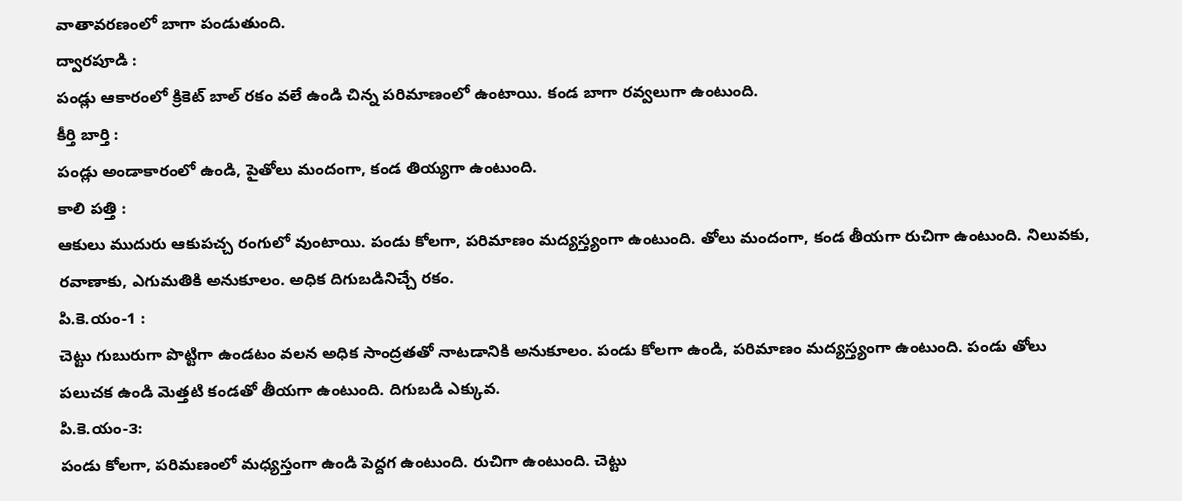వాతావరణంలో బాగా పండుతుంది.
ద్వారపూడి :
పండ్లు ఆకారంలో క్రికెట్ బాల్ రకం వలే ఉండి చిన్న పరిమాణంలో ఉంటాయి. కండ బాగా రవ్వలుగా ఉంటుంది.
కీర్తి బార్తి :
పండ్లు అండాకారంలో ఉండి, పైతోలు మందంగా, కండ తియ్యగా ఉంటుంది.
కాలి పత్తి :
ఆకులు ముదురు ఆకుపచ్చ రంగులో వుంటాయి. పండు కోలగా, పరిమాణం మద్యస్త్యంగా ఉంటుంది. తోలు మందంగా, కండ తీయగా రుచిగా ఉంటుంది. నిలువకు, రవాణాకు, ఎగుమతికి అనుకూలం. అధిక దిగుబడినిచ్చే రకం.
పి.కె.యం-1 :
చెట్టు గుబురుగా పొట్టిగా ఉండటం వలన అధిక సాంద్రతతో నాటడానికి అనుకూలం. పండు కోలగా ఉండి, పరిమాణం మద్యస్త్యంగా ఉంటుంది. పండు తోలు పలుచక ఉండి మెత్తటి కండతో తీయగా ఉంటుంది. దిగుబడి ఎక్కువ.
పి.కె.యం-౩:
పండు కోలగా, పరిమణంలో మధ్యస్తంగా ఉండి పెద్దగ ఉంటుంది. రుచిగా ఉంటుంది. చెట్టు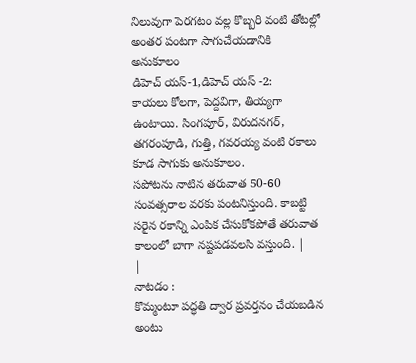నిలువుగా పెరగటం వల్ల కొబ్బరి వంటి తోటల్లో అంతర పంటగా సాగుచేయడానికి అనుకూలం
డిహెచ్ యస్-1,డిహెచ్ యస్ -2:
కాయలు కోలగా, పెద్దవిగా, తియ్యగా ఉంటాయి. సింగపూర్, విరుదనగర్, తగరంపూడి, గుత్తి, గవరయ్య వంటి రకాలు కూడ సాగుకు అనుకూలం.
సపోటను నాటిన తరువాత 50-60 సంవత్సరాల వరకు పంటనిస్తుంది. కాబట్టి సరైన రకాన్ని ఎంపిక చేసుకోకపోతే తరువాత కాలంలో బాగా నష్టపడవలసి వస్తుంది. |
|
నాటడం :
కొమ్మంటూ పద్ధతి ద్వార ప్రవర్తనం చేయబడిన అంటు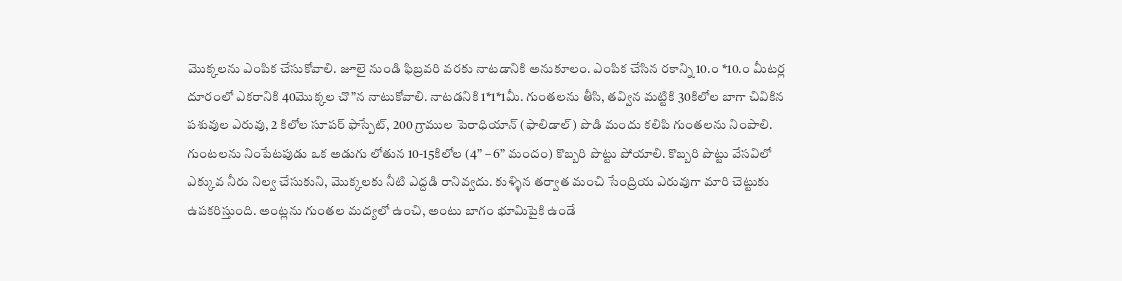మొక్కలను ఎంపిక చేసుకోవాలి. జూలై నుండి ఫిబ్రవరి వరకు నాటడానికి అనుకూలం. ఎంపిక చేసిన రకాన్ని 10.౦ *10.౦ మీటర్ల దూరంలో ఎకరానికి 40మొక్కల చొ”న నాటుకోవాలి. నాటడనికి 1*1*1మీ. గుంతలను తీసి, తవ్విన మట్టికి 30కిలోల బాగా చివికిన పశువుల ఎరువు, 2 కిలోల సూపర్ ఫాస్పేట్, 200 గ్రాముల పెరాధియాన్ (ఫాలిడాల్) పొడి మందు కలిపి గుంతలను నింపాలి. గుంటలను నింపేటపుడు ఒక అడుగు లోతున 10-15కిలోల (4” – 6” మందం) కొబ్బరి పొట్టు పోయాలి. కొబ్బరి పొట్టు వేసవిలో ఎక్కువ నీరు నిల్వ చేసుకుని, మొక్కలకు నీటి ఎద్దడి రానివ్వదు. కుళ్ళిన తర్వాత మంచి సేంద్రియ ఎరువుగా మారి చెట్టుకు ఉపకరిస్తుంది. అంట్లను గుంతల మద్యలో ఉంచి, అంటు బాగం భూమిపైకి ఉండే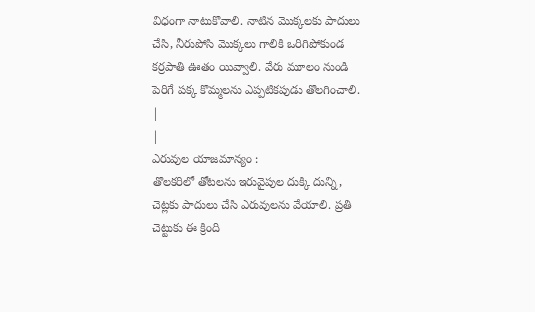విధంగా నాటుకొవాలి. నాటిన మొక్కలకు పాదులు చేసి, నీరుపోసి మొక్కలు గాలికి ఒరిగిపోకుండ కర్రపాతి ఊతం యివ్వాలి. వేరు మూలం నుండి పెరిగే పక్క కొమ్మలను ఎప్పటికపుడు తొలగించాలి. |
|
ఎరువుల యాజమాన్యం :
తొలకరిలో తోటలను ఇరువైపుల దుక్కి దున్ని, చెట్లకు పాదులు చేసి ఎరువులను వేయాలి. ప్రతి చెట్టుకు ఈ క్రింది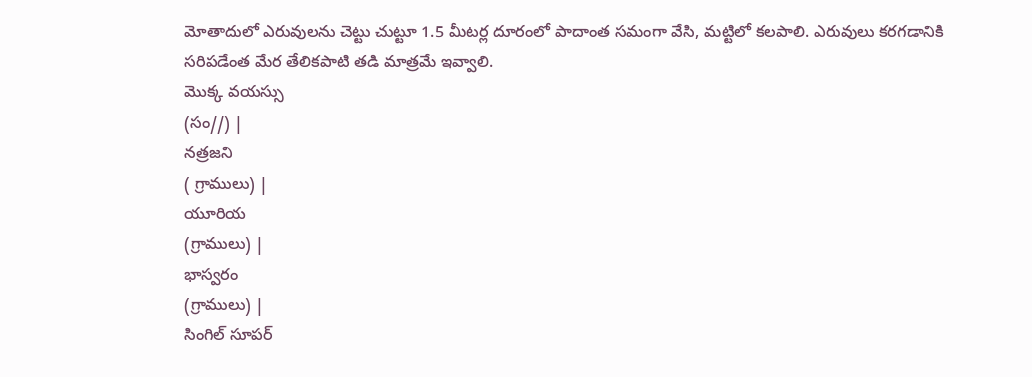మోతాదులో ఎరువులను చెట్టు చుట్టూ 1.5 మీటర్ల దూరంలో పాదాంత సమంగా వేసి, మట్టిలో కలపాలి. ఎరువులు కరగడానికి సరిపడేంత మేర తేలికపాటి తడి మాత్రమే ఇవ్వాలి.
మొక్క వయస్సు
(సం//) |
నత్రజని
( గ్రాములు) |
యూరియ
(గ్రాములు) |
భాస్వరం
(గ్రాములు) |
సింగిల్ సూపర్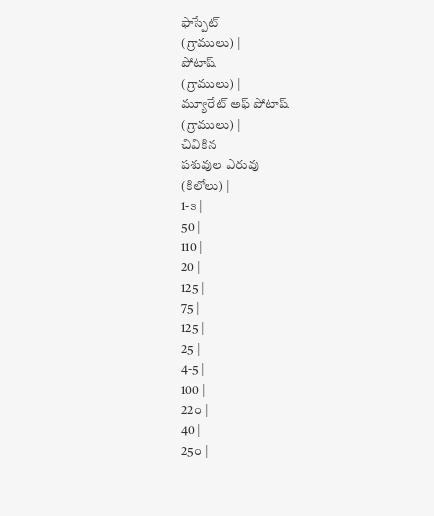ఫాస్పేట్
(గ్రాములు) |
పోటాష్
(గ్రాములు) |
మ్యూరేట్ అఫ్ పోటాష్
(గ్రాములు) |
చివికిన
పశువుల ఎరువు
(కిలోలు) |
1-౩ |
50 |
110 |
20 |
125 |
75 |
125 |
25 |
4-5 |
100 |
22౦ |
40 |
25౦ |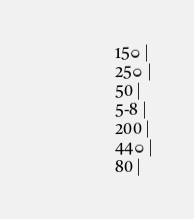15౦ |
25౦ |
50 |
5-8 |
200 |
44౦ |
80 |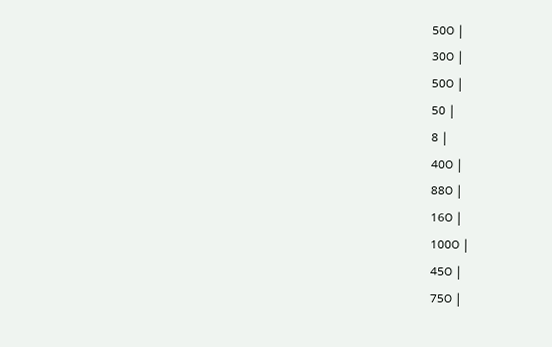50౦ |
30౦ |
50౦ |
50 |
8 |
40౦ |
88౦ |
16౦ |
100౦ |
45౦ |
75౦ |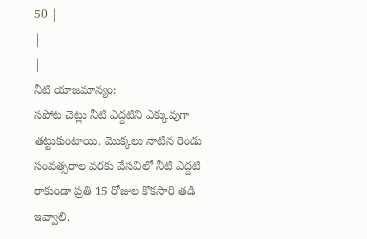50 |
|
|
నీటి యాజమాన్యం:
సపోట చెట్లు నీటి ఎద్దటిని ఎక్కువుగా తట్టుకుంటాయి. మొక్కలు నాటిన రెండు సంవత్సరాల వరకు వేసవిలో నీటి ఎద్దటి రాకుండా ప్రతి 15 రోజుల కొకసారి తడి ఇవ్వాలి.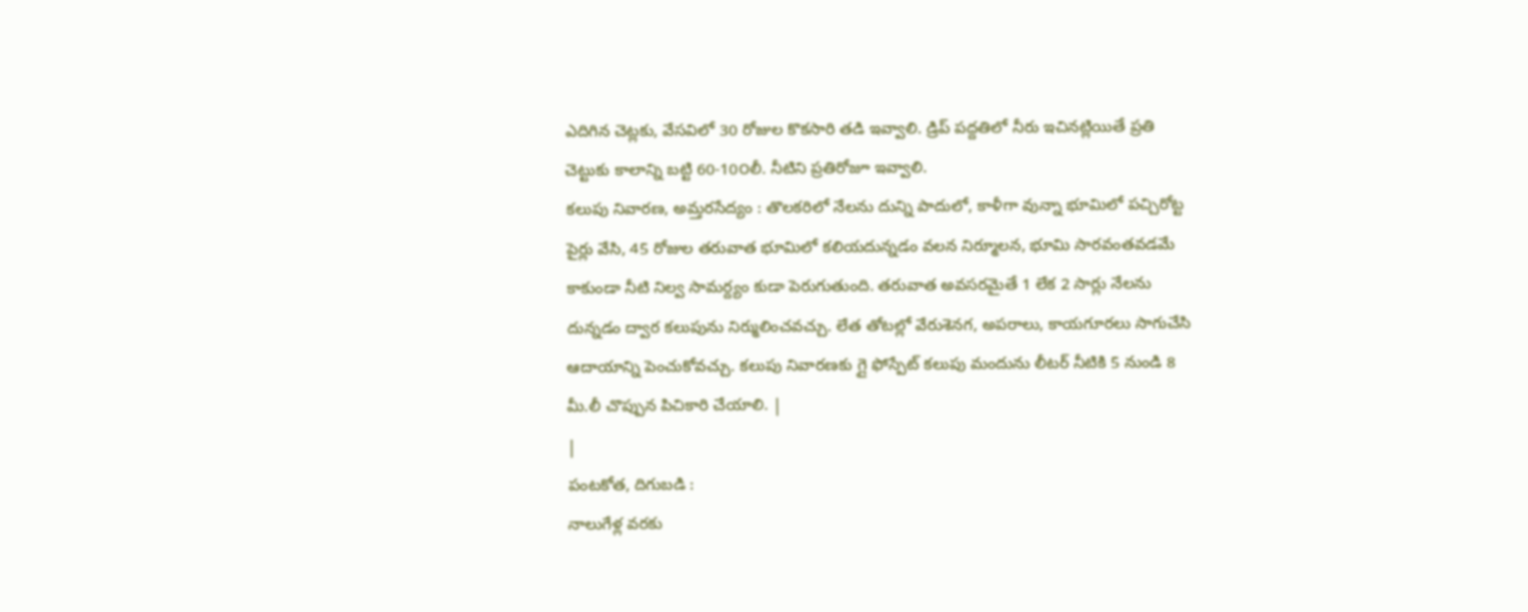ఎదిగిన చెట్లకు, వేసవిలో 30 రోజుల కొకసారి తడి ఇవ్వాలి. డ్రిప్ పద్దతిలో నీరు ఇచినట్లియితే ప్రతి చెట్టుకు కాలాన్ని బట్టి 60-10౦లీ. నీటిని ప్రతిరోజూ ఇవ్వాలి.
కలుపు నివారణ, అమ్తరసేద్యం : తొలకరిలో నేలను దున్ని పాదులో, కాళీగా వున్నా భూమిలో పచ్చిరోట్ట పైర్లు వేసి, 45 రోజుల తరువాత భూమిలో కలియదున్నడం వలన నిర్మూలన, భూమి సారవంతవడమే కాకుండా నీటి నిల్వ సామర్ద్యం కుడా పెరుగుతుంది. తరువాత అవసరమైతే 1 లేక 2 సార్లు నేలను దున్నడం ద్వార కలుపును నిర్ములించవచ్చు. లేత తోటల్లో వేరుశెనగ, అపరాలు, కాయగూరలు సాగుచేసి ఆదాయాన్ని పెంచుకోవచ్చు. కలుపు నివారణకు గ్లై ఫోస్పేట్ కలుపు మందును లీటర్ నీటికి 5 నుండి 8 మీ.లీ చొప్పున పిచికారి చేయాలి. |
|
పంటకోత, దిగుబడి :
నాలుగేళ్ల వరకు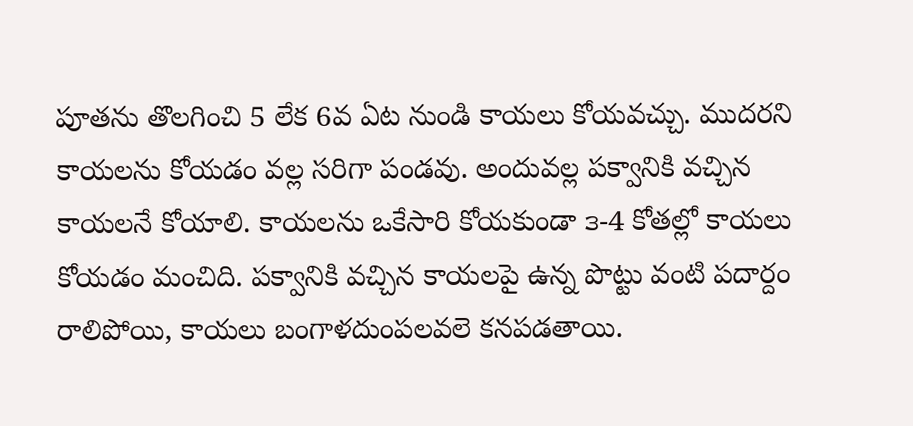పూతను తొలగించి 5 లేక 6వ ఏట నుండి కాయలు కోయవచ్చు. ముదరని కాయలను కోయడం వల్ల సరిగా పండవు. అందువల్ల పక్వానికి వచ్చిన కాయలనే కోయాలి. కాయలను ఒకేసారి కోయకుండా ౩-4 కోతల్లో కాయలు కోయడం మంచిది. పక్వానికి వచ్చిన కాయలపై ఉన్న పొట్టు వంటి పదార్దం రాలిపోయి, కాయలు బంగాళదుంపలవలె కనపడతాయి.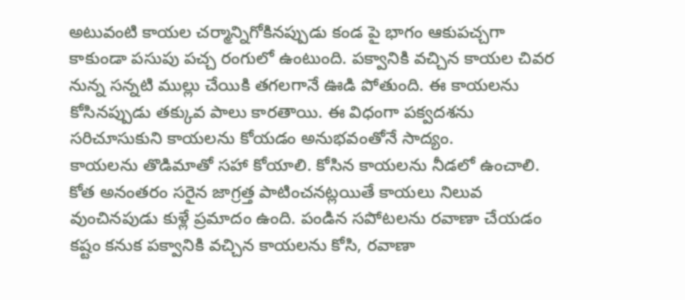అటువంటి కాయల చర్మాన్నిగోకినప్పుడు కండ పై భాగం ఆకుపచ్చగా కాకుండా పసుపు పచ్చ రంగులో ఉంటుంది. పక్వానికి వచ్చిన కాయల చివర నున్న సన్నటి ముల్లు చేయికి తగలగానే ఊడి పోతుంది. ఈ కాయలను కోసినప్పుడు తక్కువ పాలు కారతాయి. ఈ విధంగా పక్వదశను సరిచూసుకుని కాయలను కోయడం అనుభవంతోనే సాద్యం.
కాయలను తొడిమాతో సహా కోయాలి. కోసిన కాయలను నీడలో ఉంచాలి. కోత అనంతరం సరైన జాగ్రత్త పాటించనట్లయితే కాయలు నిలువ వుంచినపుడు కుళ్లే ప్రమాదం ఉంది. పండిన సపోటలను రవాణా చేయడం కష్టం కనుక పక్వానికి వచ్చిన కాయలను కోసి, రవాణా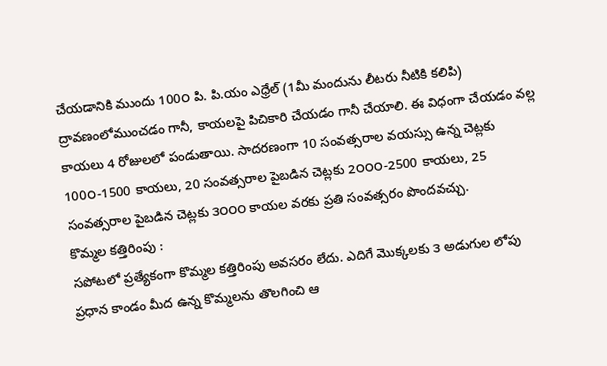చేయడానికి ముందు 100౦ పి. పి.యం ఎధ్రేల్ (1మీ మందును లీటరు నీటికి కలిపి) ద్రావణంలోముంచడం గానీ, కాయలపై పిచికారి చేయడం గానీ చేయాలి. ఈ విధంగా చేయడం వల్ల కాయలు 4 రోజులలో పండుతాయి. సాదరణంగా 10 సంవత్సరాల వయస్సు ఉన్న చెట్లకు 100౦-1500 కాయలు, 20 సంవత్సరాల పైబడిన చెట్లకు 2౦౦౦-2500 కాయలు, 25 సంవత్సరాల పైబడిన చెట్లకు ౩౦౦౦ కాయల వరకు ప్రతి సంవత్సరం పొందవచ్చు.
కొమ్మల కత్తిరింపు :
సపోటలో ప్రత్యేకంగా కొమ్మల కత్తిరింపు అవసరం లేదు. ఎదిగే మొక్కలకు ౩ అడుగుల లోపు ప్రధాన కాండం మీద ఉన్న కొమ్మలను తొలగించి ఆ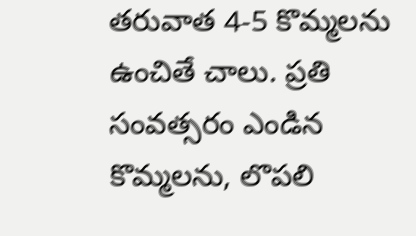తరువాత 4-5 కొమ్మలను ఉంచితే చాలు. ప్రతి సంవత్సరం ఎండిన కొమ్మలను, లొపలి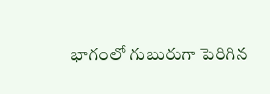భాగంలో గుబురుగా పెరిగిన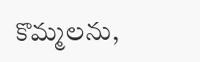కొమ్మలను,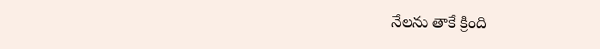నేలను తాకే క్రింది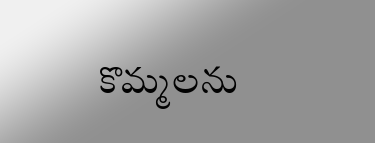కొమ్మలను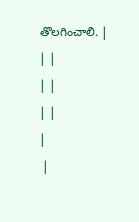తొలగించాలి. |
| |
| |
| |
|
 |